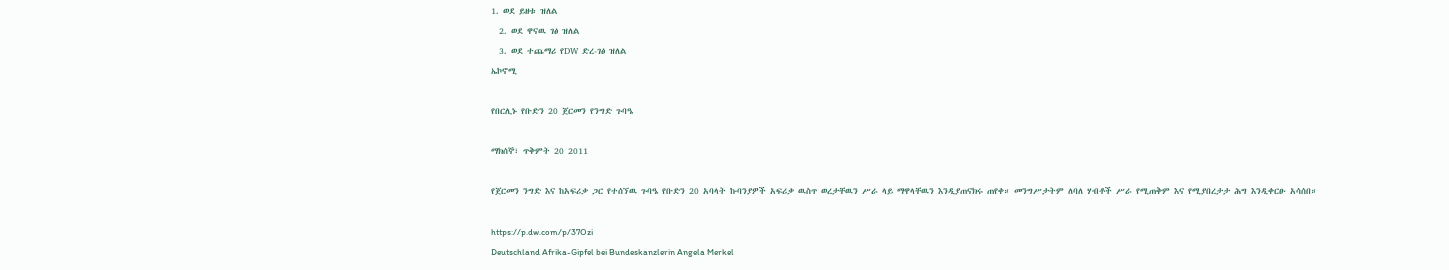1. ወደ ይዘቱ ዝለል
  2. ወደ ዋናዉ ገፅ ዝለል
  3. ወደ ተጨማሪ የDW ድረ-ገፅ ዝለል
ኤኮኖሚ

የበርሊኑ የቡድን 20 ጀርመን የንግድ ጉባዔ

ማክሰኞ፣ ጥቅምት 20 2011

የጀርመን ንግድ እና ከአፍሪቃ ጋር የተሰኘዉ ጉባዔ የቡድን 20 አባላት ኩባንያዎች አፍሪቃ ዉስጥ ወረታቸዉን ሥራ ላይ ማዋላቸዉን እንዲያጠናክሩ ጠየቀ። መንግሥታትም ለባለ ሃብቶች ሥራ የሚጠቅም እና የሚያበረታታ ሕግ እንዲቀርፁ አሳሰበ።

https://p.dw.com/p/37Ozi
Deutschland Afrika-Gipfel bei Bundeskanzlerin Angela Merkel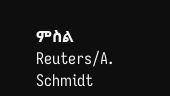ምስል Reuters/A. Schmidt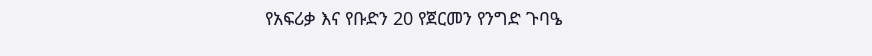የአፍሪቃ እና የቡድን 20 የጀርመን የንግድ ጉባዔ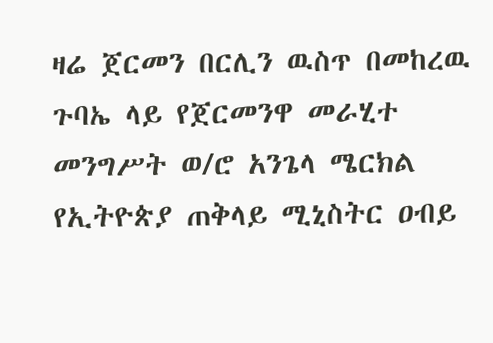ዛሬ ጀርመን በርሊን ዉስጥ በመከረዉ ጉባኤ ላይ የጀርመንዋ መራሂተ መንግሥት ወ/ሮ አንጌላ ሜርክል የኢትዮጵያ ጠቅላይ ሚኒስትር ዐብይ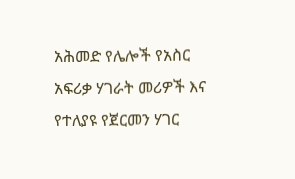አሕመድ የሌሎች የአስር አፍሪቃ ሃገራት መሪዎች እና የተለያዩ የጀርመን ሃገር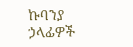ኩባንያ ኃላፊዎች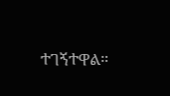ተገኝተዋል።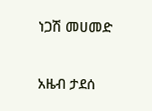ነጋሽ መሀመድ

አዜብ ታደሰ